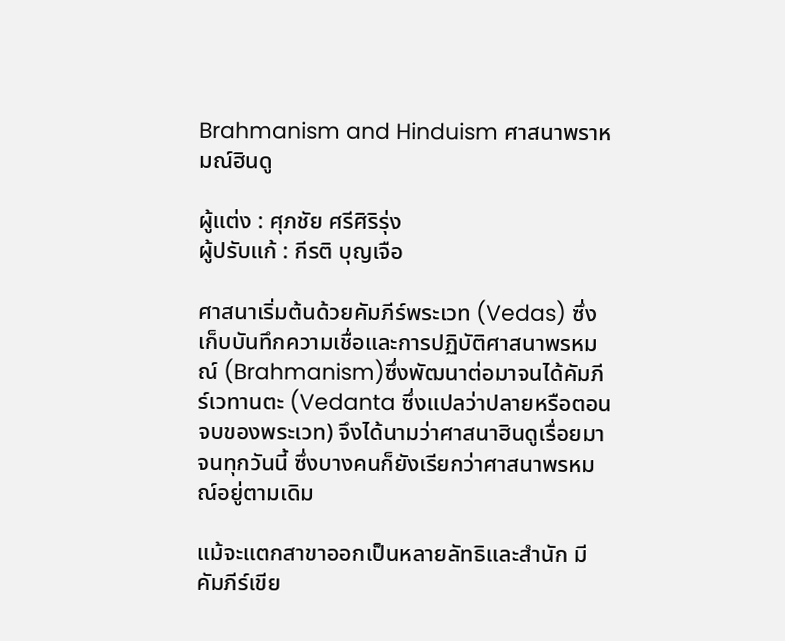Brahmanism and Hinduism ศาสนาพราหมณ์ฮินดู

ผู้แต่ง : ศุภชัย ศรีศิริรุ่ง
ผู้ปรับแก้ : กีรติ บุญเจือ

ศาสนาเริ่มต้นด้วยคัมภีร์พระเวท (Vedas) ซึ่งเก็บบันทึกความเชื่อและการปฏิบัติศาสนาพรหมณ์ (Brahmanism)ซึ่งพัฒนาต่อมาจนได้คัมภีร์เวทานตะ (Vedanta ซึ่งแปลว่าปลายหรือตอนจบของพระเวท) จึงได้นามว่าศาสนาฮินดูเรื่อยมาจนทุกวันนี้ ซึ่งบางคนก็ยังเรียกว่าศาสนาพรหมณ์อยู่ตามเดิม

แม้จะแตกสาขาออกเป็นหลายลัทธิและสำนัก มีคัมภีร์เขีย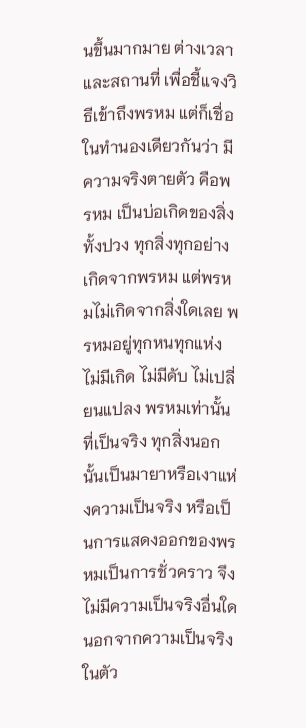นขึ้นมากมาย ต่างเวลาและสถานที่ เพื่อชี้แจงวิธีเข้าถึงพรหม แต่ก็เชื่อในทำนองเดียวกันว่า มีความจริงตายตัว คือพรหม เป็นบ่อเกิดของสิ่งทั้งปวง ทุกสิ่งทุกอย่างเกิดจากพรหม แต่พรหมไม่เกิดจากสิ่งใดเลย พรหมอยู่ทุกหนทุกแห่ง ไม่มีเกิด ไม่มีดับ ไม่เปลี่ยนแปลง พรหมเท่านั้นที่เป็นจริง ทุกสิ่งนอกนั้นเป็นมายาหรือเงาแห่งความเป็นจริง หรือเป็นการแสดงออกของพรหมเป็นการชั่วคราว จึงไม่มีความเป็นจริงอื่นใดนอกจากความเป็นจริงในตัว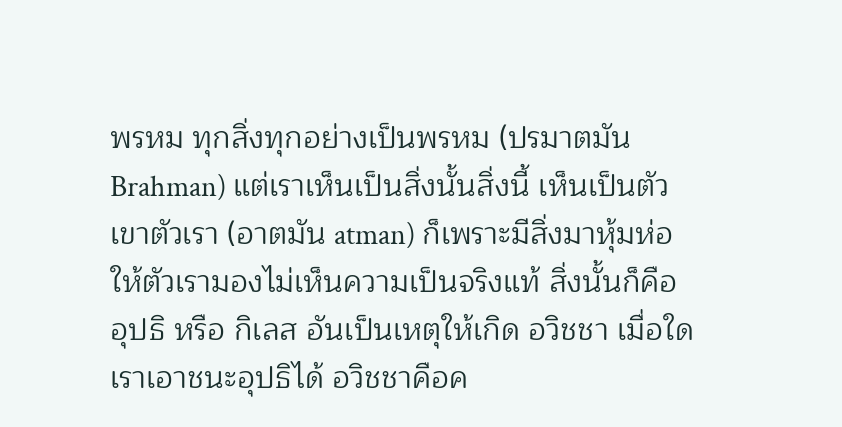พรหม ทุกสิ่งทุกอย่างเป็นพรหม (ปรมาตมัน Brahman) แต่เราเห็นเป็นสิ่งนั้นสิ่งนี้ เห็นเป็นตัวเขาตัวเรา (อาตมัน atman) ก็เพราะมีสิ่งมาหุ้มห่อให้ตัวเรามองไม่เห็นความเป็นจริงแท้ สิ่งนั้นก็คือ อุปธิ หรือ กิเลส อันเป็นเหตุให้เกิด อวิชชา เมื่อใดเราเอาชนะอุปธิได้ อวิชชาคือค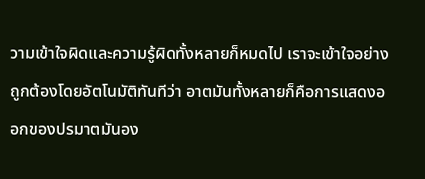วามเข้าใจผิดและความรู้ผิดทั้งหลายก็หมดไป เราจะเข้าใจอย่างถูกต้องโดยอัตโนมัติทันทีว่า อาตมันทั้งหลายก็คือการแสดงออกของปรมาตมันอง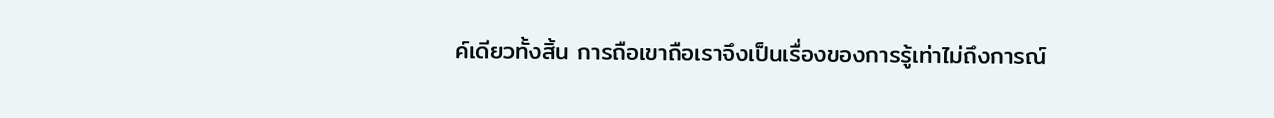ค์เดียวทั้งสิ้น การถือเขาถือเราจึงเป็นเรื่องของการรู้เท่าไม่ถึงการณ์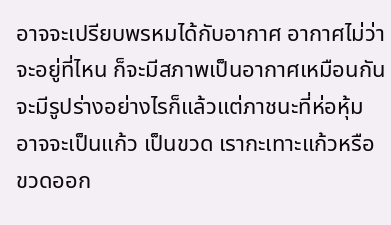อาจจะเปรียบพรหมได้กับอากาศ อากาศไม่ว่าจะอยู่ที่ไหน ก็จะมีสภาพเป็นอากาศเหมือนกัน จะมีรูปร่างอย่างไรก็แล้วแต่ภาชนะที่ห่อหุ้ม อาจจะเป็นแก้ว เป็นขวด เรากะเทาะแก้วหรือขวดออก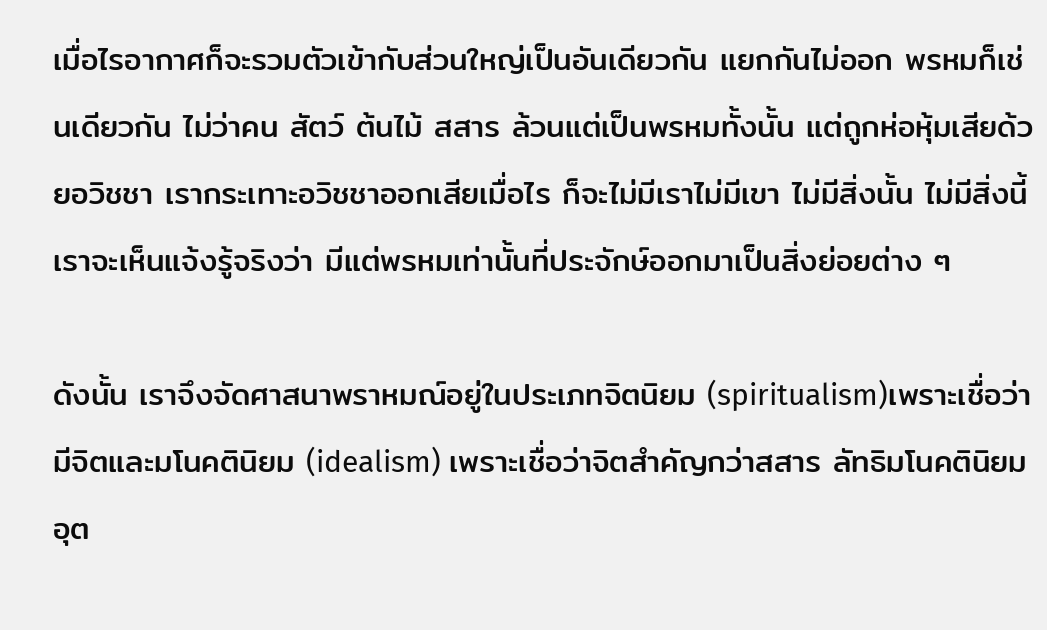เมื่อไรอากาศก็จะรวมตัวเข้ากับส่วนใหญ่เป็นอันเดียวกัน แยกกันไม่ออก พรหมก็เช่นเดียวกัน ไม่ว่าคน สัตว์ ต้นไม้ สสาร ล้วนแต่เป็นพรหมทั้งนั้น แต่ถูกห่อหุ้มเสียด้วยอวิชชา เรากระเทาะอวิชชาออกเสียเมื่อไร ก็จะไม่มีเราไม่มีเขา ไม่มีสิ่งนั้น ไม่มีสิ่งนี้ เราจะเห็นแจ้งรู้จริงว่า มีแต่พรหมเท่านั้นที่ประจักษ์ออกมาเป็นสิ่งย่อยต่าง ๆ

ดังนั้น เราจึงจัดศาสนาพราหมณ์อยู่ในประเภทจิตนิยม (spiritualism)เพราะเชื่อว่ามีจิตและมโนคตินิยม (idealism) เพราะเชื่อว่าจิตสำคัญกว่าสสาร ลัทธิมโนคตินิยมอุต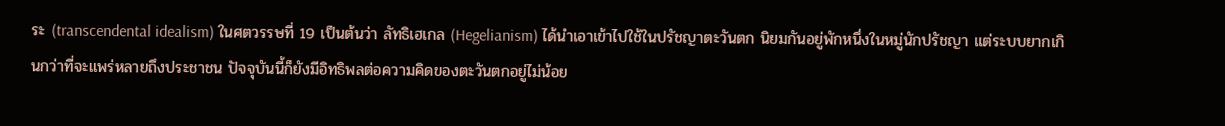ระ (transcendental idealism) ในศตวรรษที่ 19 เป็นต้นว่า ลัทธิเฮเกล (Hegelianism) ได้นำเอาเข้าไปใช้ในปรัชญาตะวันตก นิยมกันอยู่พักหนึ่งในหมู่นักปรัชญา แต่ระบบยากเกินกว่าที่จะแพร่หลายถึงประชาชน ปัจจุบันนี้ก็ยังมีอิทธิพลต่อความคิดของตะวันตกอยู่ไม่น้อย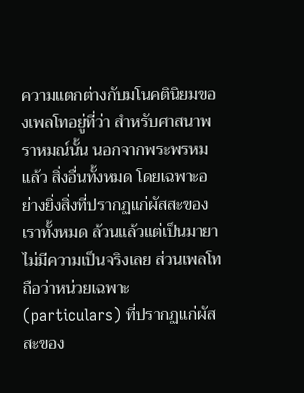ความแตกต่างกับมโนคตินิยมของเพลโทอยู่ที่ว่า สำหรับศาสนาพราหมณ์นั้น นอกจากพระพรหมแล้ว สิ่งอื่นทั้งหมด โดยเฉพาะอย่างยิ่งสิ่งที่ปรากฏแก่ผัสสะของเราทั้งหมด ล้วนแล้วแต่เป็นมายา ไม่มีความเป็นจริงเลย ส่วนเพลโทถือว่าหน่วยเฉพาะ (particulars) ที่ปรากฏแก่ผัสสะของ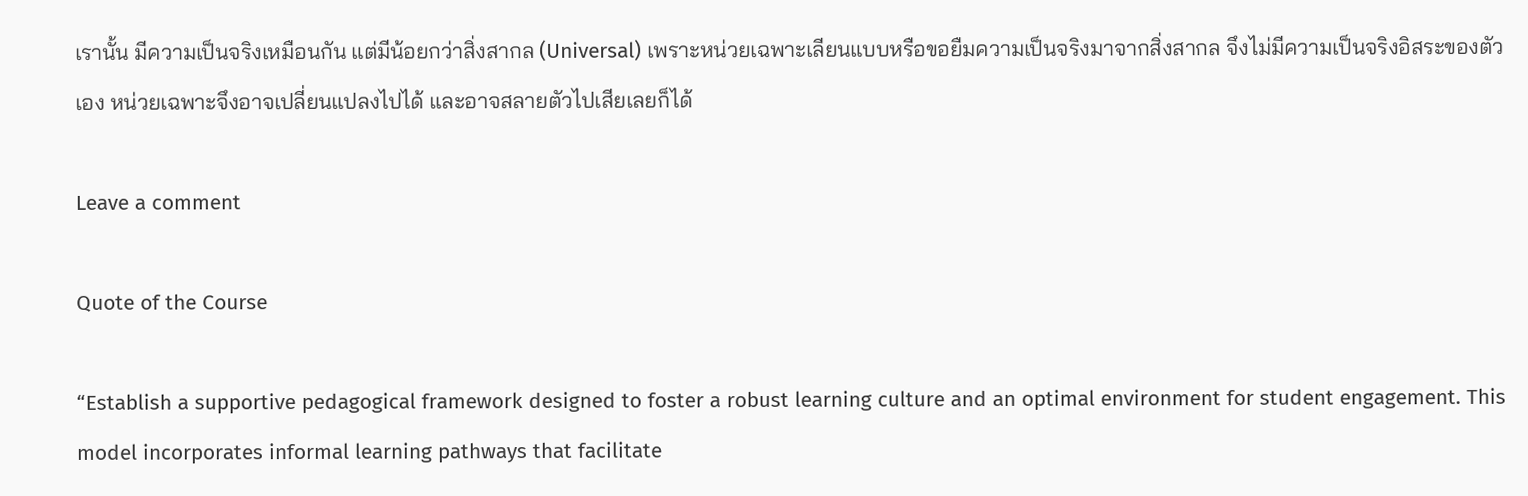เรานั้น มีความเป็นจริงเหมือนกัน แต่มีน้อยกว่าสิ่งสากล (Universal) เพราะหน่วยเฉพาะเลียนแบบหรือขอยืมความเป็นจริงมาจากสิ่งสากล จึงไม่มีความเป็นจริงอิสระของตัวเอง หน่วยเฉพาะจึงอาจเปลี่ยนแปลงไปได้ และอาจสลายตัวไปเสียเลยก็ได้

Leave a comment

Quote of the Course

“Establish a supportive pedagogical framework designed to foster a robust learning culture and an optimal environment for student engagement. This model incorporates informal learning pathways that facilitate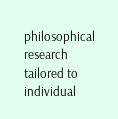philosophical research tailored to individual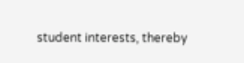student interests, thereby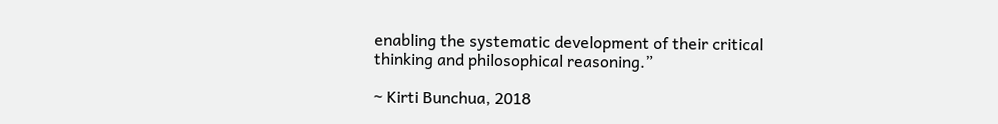enabling the systematic development of their critical thinking and philosophical reasoning.”

~ Kirti Bunchua, 2018